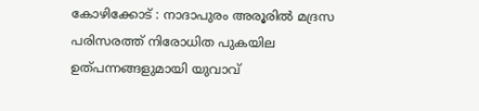കോഴിക്കോട് : നാദാപുരം അരൂരിൽ മദ്രസ പരിസരത്ത് നിരോധിത പുകയില ഉത്പന്നങ്ങളുമായി യുവാവ്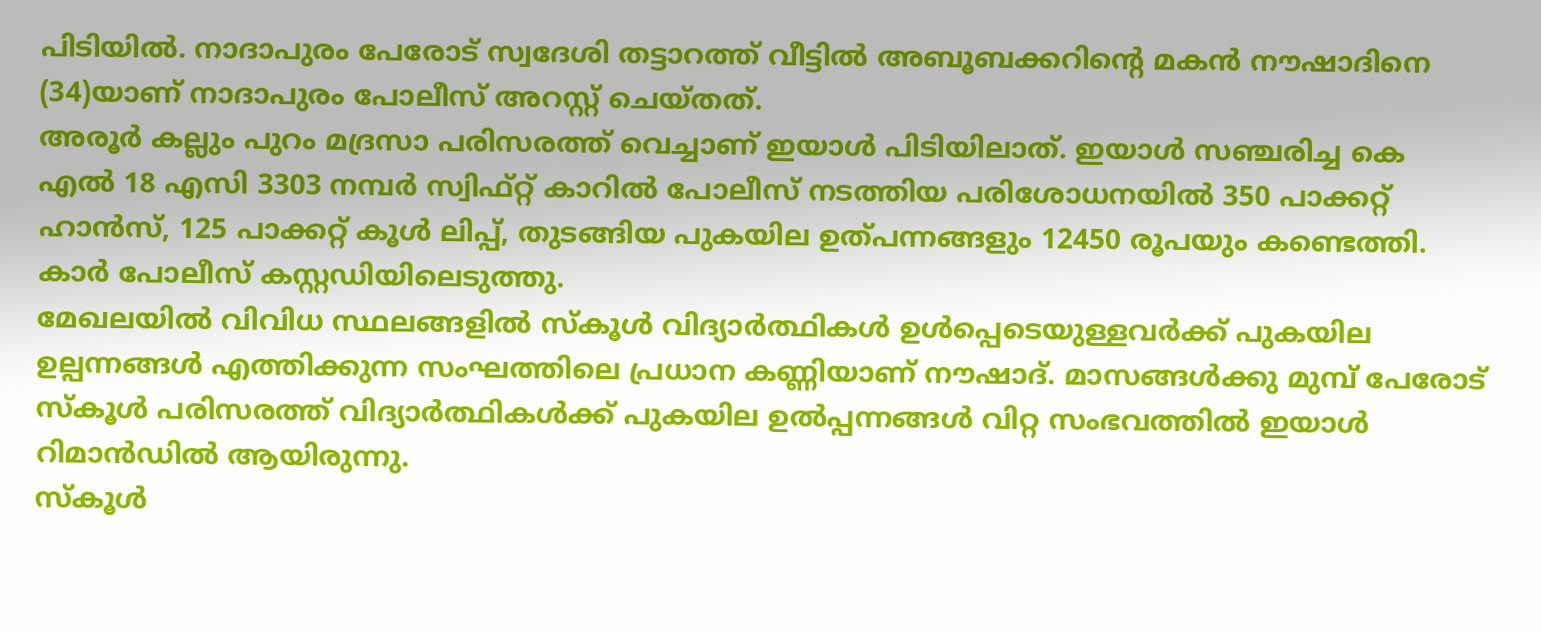പിടിയിൽ. നാദാപുരം പേരോട് സ്വദേശി തട്ടാറത്ത് വീട്ടിൽ അബൂബക്കറിന്റെ മകൻ നൗഷാദിനെ (34)യാണ് നാദാപുരം പോലീസ് അറസ്റ്റ് ചെയ്തത്.
അരൂർ കല്ലും പുറം മദ്രസാ പരിസരത്ത് വെച്ചാണ് ഇയാൾ പിടിയിലാത്. ഇയാൾ സഞ്ചരിച്ച കെ എൽ 18 എസി 3303 നമ്പർ സ്വിഫ്റ്റ് കാറിൽ പോലീസ് നടത്തിയ പരിശോധനയിൽ 350 പാക്കറ്റ് ഹാൻസ്, 125 പാക്കറ്റ് കൂൾ ലിപ്പ്, തുടങ്ങിയ പുകയില ഉത്പന്നങ്ങളും 12450 രൂപയും കണ്ടെത്തി. കാർ പോലീസ് കസ്റ്റഡിയിലെടുത്തു.
മേഖലയിൽ വിവിധ സ്ഥലങ്ങളിൽ സ്കൂൾ വിദ്യാർത്ഥികൾ ഉൾപ്പെടെയുള്ളവർക്ക് പുകയില ഉല്പന്നങ്ങൾ എത്തിക്കുന്ന സംഘത്തിലെ പ്രധാന കണ്ണിയാണ് നൗഷാദ്. മാസങ്ങൾക്കു മുമ്പ് പേരോട് സ്കൂൾ പരിസരത്ത് വിദ്യാർത്ഥികൾക്ക് പുകയില ഉൽപ്പന്നങ്ങൾ വിറ്റ സംഭവത്തിൽ ഇയാൾ റിമാൻഡിൽ ആയിരുന്നു.
സ്കൂൾ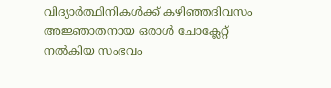വിദ്യാർത്ഥിനികൾക്ക് കഴിഞ്ഞദിവസം അജ്ഞാതനായ ഒരാൾ ചോക്ലേറ്റ് നൽകിയ സംഭവം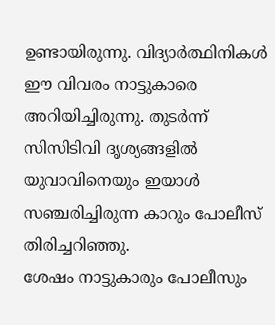ഉണ്ടായിരുന്നു. വിദ്യാർത്ഥിനികൾ ഈ വിവരം നാട്ടുകാരെ അറിയിച്ചിരുന്നു. തുടർന്ന് സിസിടിവി ദൃശ്യങ്ങളിൽ യുവാവിനെയും ഇയാൾ സഞ്ചരിച്ചിരുന്ന കാറും പോലീസ് തിരിച്ചറിഞ്ഞു.
ശേഷം നാട്ടുകാരും പോലീസും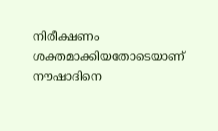നിരീക്ഷണം ശക്തമാക്കിയതോടെയാണ് നൗഷാദിനെ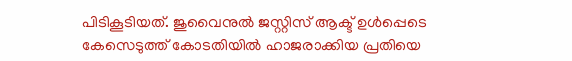പിടികൂടിയത്. ജുവൈനുൽ ജസ്റ്റിസ് ആക്ട് ഉൾപ്പെടെ കേസെടുത്ത് കോടതിയിൽ ഹാജരാക്കിയ പ്രതിയെ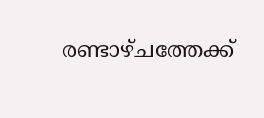രണ്ടാഴ്ചത്തേക്ക്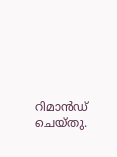റിമാൻഡ് ചെയ്തു.